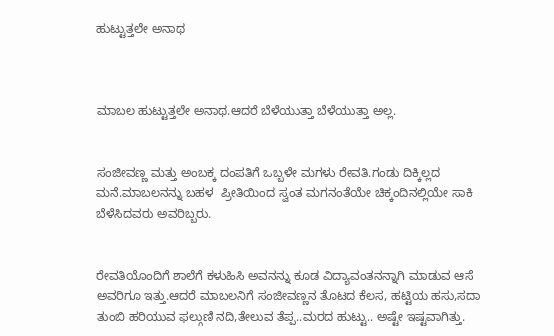ಹುಟ್ಟುತ್ತಲೇ ಅನಾಥ



ಮಾಬಲ ಹುಟ್ಟುತ್ತಲೇ ಅನಾಥ.ಆದರೆ ಬೆಳೆಯುತ್ತಾ ಬೆಳೆಯುತ್ತಾ ಅಲ್ಲ.


ಸಂಜೀವಣ್ಣ ಮತ್ತು ಅಂಬಕ್ಕ ದಂಪತಿಗೆ ಒಬ್ಬಳೇ ಮಗಳು ರೇವತಿ.ಗಂಡು ದಿಕ್ಕಿಲ್ಲದ ಮನೆ.ಮಾಬಲನನ್ನು ಬಹಳ  ಪ್ರೀತಿಯಿಂದ ಸ್ವಂತ ಮಗನಂತೆಯೇ ಚಿಕ್ಕಂದಿನಲ್ಲಿಯೇ ಸಾಕಿ ಬೆಳೆಸಿದವರು ಅವರಿಬ್ಬರು.


ರೇವತಿಯೊಂದಿಗೆ ಶಾಲೆಗೆ ಕಳುಹಿಸಿ ಅವನನ್ನು ಕೂಡ ವಿದ್ಯಾವಂತನನ್ನಾಗಿ ಮಾಡುವ ಆಸೆ ಅವರಿಗೂ ಇತ್ತು.ಆದರೆ ಮಾಬಲನಿಗೆ ಸಂಜೀವಣ್ಣನ ತೊಟದ ಕೆಲಸ, ಹಟ್ಟಿಯ ಹಸು,ಸದಾ ತುಂಬಿ ಹರಿಯುವ ಫಲ್ಗುಣಿ ನದಿ,ತೇಲುವ ತೆಪ್ಪ..ಮರದ ಹುಟ್ಟು.. ಅಷ್ಟೇ ಇಷ್ಟವಾಗಿತ್ತು.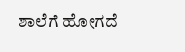ಶಾಲೆಗೆ ಹೋಗದೆ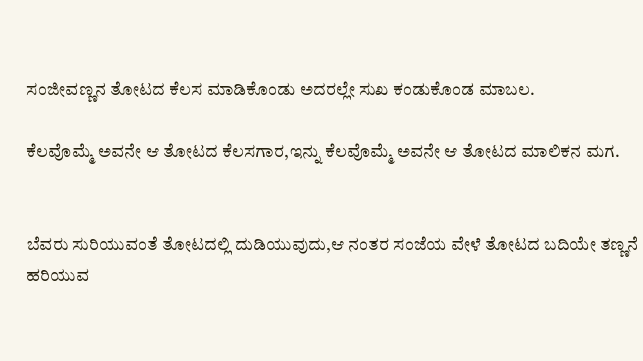ಸಂಜೀವಣ್ಣನ ತೋಟದ ಕೆಲಸ ಮಾಡಿಕೊಂಡು ಅದರಲ್ಲೇ ಸುಖ ಕಂಡುಕೊಂಡ ಮಾಬಲ.

ಕೆಲವೊಮ್ಮೆ ಅವನೇ ಆ ತೋಟದ ಕೆಲಸಗಾರ,ಇನ್ನು ಕೆಲವೊಮ್ಮೆ ಅವನೇ ಆ ತೋಟದ ಮಾಲಿಕನ ಮಗ.


ಬೆವರು ಸುರಿಯುವಂತೆ ತೋಟದಲ್ಲಿ ದುಡಿಯುವುದು,ಆ ನಂತರ ಸಂಜೆಯ ವೇಳೆ ತೋಟದ ಬದಿಯೇ ತಣ್ಣನೆ ಹರಿಯುವ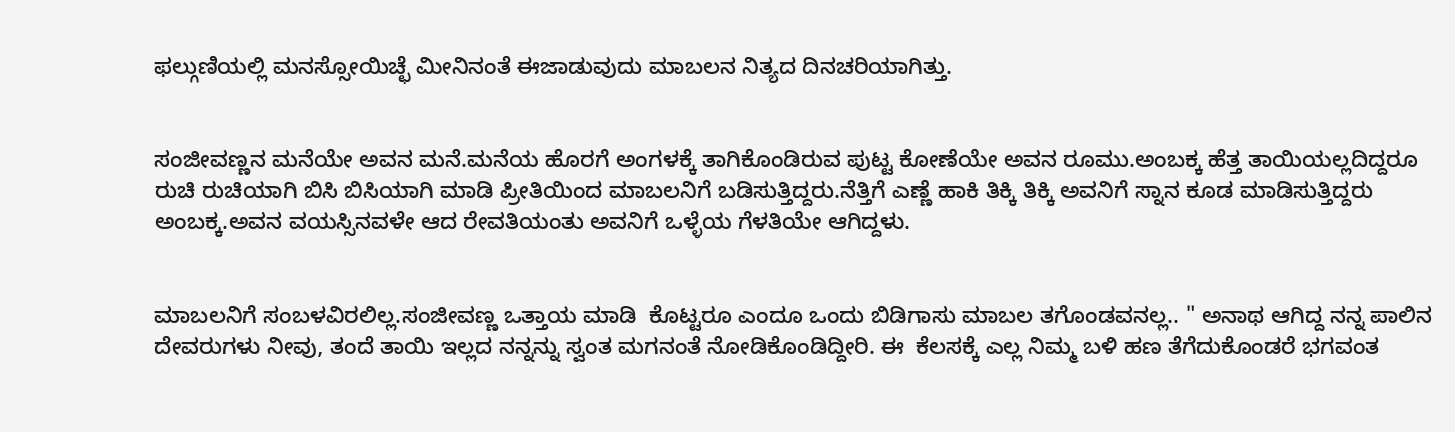ಫಲ್ಗುಣಿಯಲ್ಲಿ ಮನಸ್ಸೋಯಿಚ್ಛೆ ಮೀನಿನಂತೆ ಈಜಾಡುವುದು ಮಾಬಲನ ನಿತ್ಯದ ದಿನಚರಿಯಾಗಿತ್ತು.


ಸಂಜೀವಣ್ಣನ ಮನೆಯೇ ಅವನ ಮನೆ.ಮನೆಯ ಹೊರಗೆ ಅಂಗಳಕ್ಕೆ ತಾಗಿಕೊಂಡಿರುವ ಪುಟ್ಟ ಕೋಣೆಯೇ ಅವನ ರೂಮು.ಅಂಬಕ್ಕ ಹೆತ್ತ ತಾಯಿಯಲ್ಲದಿದ್ದರೂ ರುಚಿ ರುಚಿಯಾಗಿ ಬಿಸಿ ಬಿಸಿಯಾಗಿ ಮಾಡಿ ಪ್ರೀತಿಯಿಂದ ಮಾಬಲನಿಗೆ ಬಡಿಸುತ್ತಿದ್ದರು.ನೆತ್ತಿಗೆ ಎಣ್ಣೆ ಹಾಕಿ ತಿಕ್ಕಿ ತಿಕ್ಕಿ ಅವನಿಗೆ ಸ್ನಾನ ಕೂಡ ಮಾಡಿಸುತ್ತಿದ್ದರು ಅಂಬಕ್ಕ.ಅವನ ವಯಸ್ಸಿನವಳೇ ಆದ ರೇವತಿಯಂತು ಅವನಿಗೆ ಒಳ್ಳೆಯ ಗೆಳತಿಯೇ ಆಗಿದ್ದಳು.


ಮಾಬಲನಿಗೆ ಸಂಬಳವಿರಲಿಲ್ಲ.ಸಂಜೀವಣ್ಣ ಒತ್ತಾಯ ಮಾಡಿ  ಕೊಟ್ಟರೂ ಎಂದೂ ಒಂದು ಬಿಡಿಗಾಸು ಮಾಬಲ ತಗೊಂಡವನಲ್ಲ.. " ಅನಾಥ ಆಗಿದ್ದ ನನ್ನ ಪಾಲಿನ ದೇವರುಗಳು ನೀವು, ತಂದೆ ತಾಯಿ ಇಲ್ಲದ ನನ್ನನ್ನು ಸ್ವಂತ ಮಗನಂತೆ ನೋಡಿಕೊಂಡಿದ್ದೀರಿ. ಈ  ಕೆಲಸಕ್ಕೆ ಎಲ್ಲ ನಿಮ್ಮ ಬಳಿ ಹಣ ತೆಗೆದುಕೊಂಡರೆ ಭಗವಂತ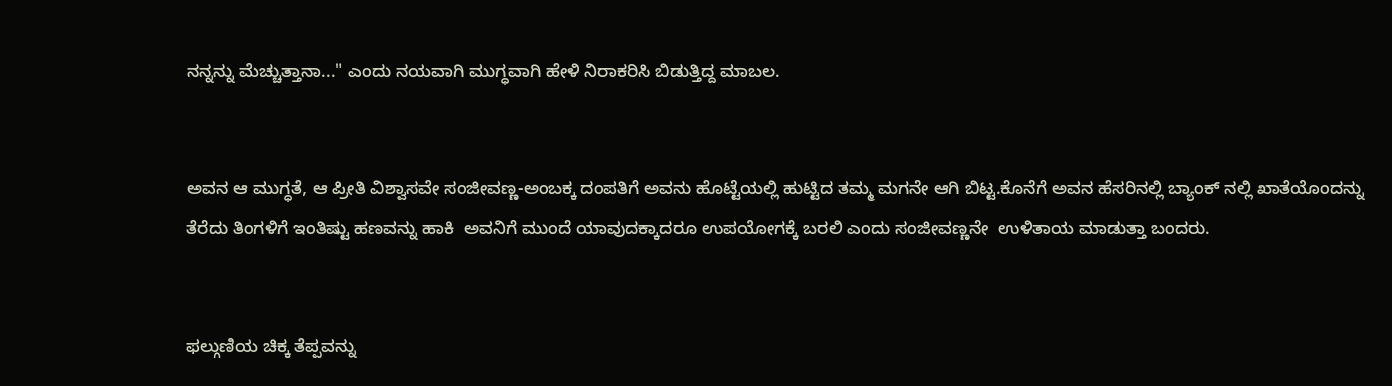ನನ್ನನ್ನು ಮೆಚ್ಚುತ್ತಾನಾ..." ಎಂದು ನಯವಾಗಿ ಮುಗ್ಧವಾಗಿ ಹೇಳಿ ನಿರಾಕರಿಸಿ ಬಿಡುತ್ತಿದ್ದ ಮಾಬಲ.


ಅವನ ಆ ಮುಗ್ಧತೆ, ಆ ಪ್ರೀತಿ ವಿಶ್ವಾಸವೇ ಸಂಜೀವಣ್ಣ-ಅಂಬಕ್ಕ ದಂಪತಿಗೆ ಅವನು ಹೊಟ್ಟೆಯಲ್ಲಿ ಹುಟ್ಟಿದ ತಮ್ಮ ಮಗನೇ ಆಗಿ ಬಿಟ್ಟ.ಕೊನೆಗೆ ಅವನ ಹೆಸರಿನಲ್ಲಿ ಬ್ಯಾಂಕ್ ನಲ್ಲಿ ಖಾತೆಯೊಂದನ್ನು ತೆರೆದು ತಿಂಗಳಿಗೆ ಇಂತಿಷ್ಟು ಹಣವನ್ನು ಹಾಕಿ  ಅವನಿಗೆ ಮುಂದೆ ಯಾವುದಕ್ಕಾದರೂ ಉಪಯೋಗಕ್ಕೆ ಬರಲಿ ಎಂದು ಸಂಜೀವಣ್ಣನೇ  ಉಳಿತಾಯ ಮಾಡುತ್ತಾ ಬಂದರು.


ಫಲ್ಗುಣಿಯ ಚಿಕ್ಕ ತೆಪ್ಪವನ್ನು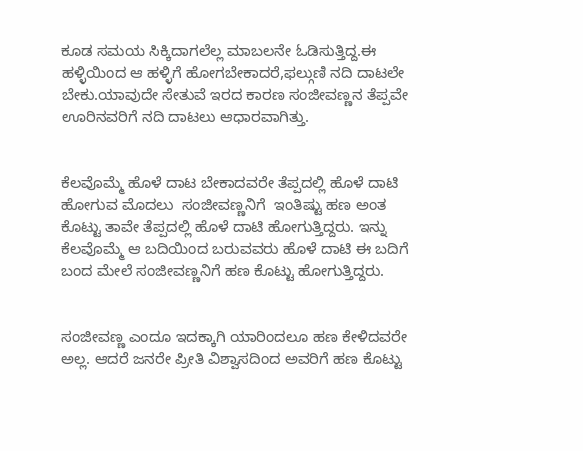ಕೂಡ ಸಮಯ ಸಿಕ್ಕಿದಾಗಲೆಲ್ಲ ಮಾಬಲನೇ ಓಡಿಸುತ್ತಿದ್ದ.ಈ ಹಳ್ಳಿಯಿಂದ ಆ ಹಳ್ಳಿಗೆ ಹೋಗಬೇಕಾದರೆ,ಫಲ್ಗುಣಿ ನದಿ ದಾಟಲೇ ಬೇಕು.ಯಾವುದೇ ಸೇತುವೆ ಇರದ ಕಾರಣ ಸಂಜೀವಣ್ಣನ ತೆಪ್ಪವೇ ಊರಿನವರಿಗೆ ನದಿ ದಾಟಲು ಆಧಾರವಾಗಿತ್ತು.


ಕೆಲವೊಮ್ಮೆ ಹೊಳೆ ದಾಟ ಬೇಕಾದವರೇ ತೆಪ್ಪದಲ್ಲಿ ಹೊಳೆ ದಾಟಿ ಹೋಗುವ ಮೊದಲು  ಸಂಜೀವಣ್ಣನಿಗೆ  ಇಂತಿಷ್ಟು ಹಣ ಅಂತ ಕೊಟ್ಟು ತಾವೇ ತೆಪ್ಪದಲ್ಲಿ ಹೊಳೆ ದಾಟಿ ಹೋಗುತ್ತಿದ್ದರು. ಇನ್ನು ಕೆಲವೊಮ್ಮೆ ಆ ಬದಿಯಿಂದ ಬರುವವರು ಹೊಳೆ ದಾಟಿ ಈ ಬದಿಗೆ ಬಂದ ಮೇಲೆ ಸಂಜೀವಣ್ಣನಿಗೆ ಹಣ ಕೊಟ್ಟು ಹೋಗುತ್ತಿದ್ದರು.


ಸಂಜೀವಣ್ಣ ಎಂದೂ ಇದಕ್ಕಾಗಿ ಯಾರಿಂದಲೂ ಹಣ ಕೇಳಿದವರೇ ಅಲ್ಲ. ಆದರೆ ಜನರೇ ಪ್ರೀತಿ ವಿಶ್ವಾಸದಿಂದ ಅವರಿಗೆ ಹಣ ಕೊಟ್ಟು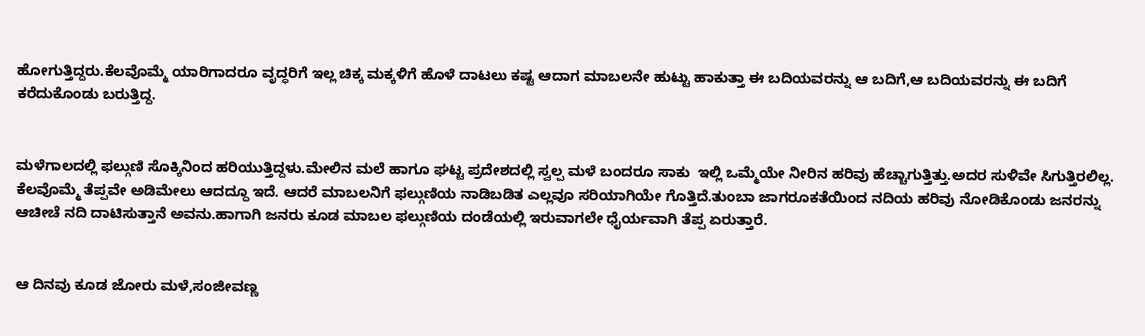ಹೋಗುತ್ತಿದ್ದರು.ಕೆಲವೊಮ್ಮೆ ಯಾರಿಗಾದರೂ ವೃದ್ಧರಿಗೆ ಇಲ್ಲ ಚಿಕ್ಕ ಮಕ್ಕಳಿಗೆ ಹೊಳೆ ದಾಟಲು ಕಷ್ಟ ಆದಾಗ ಮಾಬಲನೇ ಹುಟ್ಟು ಹಾಕುತ್ತಾ ಈ ಬದಿಯವರನ್ನು ಆ ಬದಿಗೆ,ಆ ಬದಿಯವರನ್ನು ಈ ಬದಿಗೆ ಕರೆದುಕೊಂಡು ಬರುತ್ತಿದ್ದ.


ಮಳೆಗಾಲದಲ್ಲಿ ಫಲ್ಗುಣಿ ಸೊಕ್ಕಿನಿಂದ ಹರಿಯುತ್ತಿದ್ದಳು.ಮೇಲಿನ ಮಲೆ ಹಾಗೂ ಘಟ್ಟ ಪ್ರದೇಶದಲ್ಲಿ ಸ್ವಲ್ಪ ಮಳೆ ಬಂದರೂ ಸಾಕು  ಇಲ್ಲಿ ಒಮ್ಮೆಯೇ ನೀರಿನ ಹರಿವು ಹೆಚ್ಚಾಗುತ್ತಿತ್ತು.ಅದರ ಸುಳಿವೇ ಸಿಗುತ್ತಿರಲಿಲ್ಲ. ಕೆಲವೊಮ್ಮೆ ತೆಪ್ಪವೇ ಅಡಿಮೇಲು ಆದದ್ದೂ ಇದೆ. ಆದರೆ ಮಾಬಲನಿಗೆ ಫಲ್ಗುಣಿಯ ನಾಡಿಬಡಿತ ಎಲ್ಲವೂ ಸರಿಯಾಗಿಯೇ ಗೊತ್ತಿದೆ.ತುಂಬಾ ಜಾಗರೂಕತೆಯಿಂದ ನದಿಯ ಹರಿವು ನೋಡಿಕೊಂಡು ಜನರನ್ನು ಆಚೀಚೆ ನದಿ ದಾಟಿಸುತ್ತಾನೆ ಅವನು.ಹಾಗಾಗಿ ಜನರು ಕೂಡ ಮಾಬಲ ಫಲ್ಗುಣಿಯ ದಂಡೆಯಲ್ಲಿ ಇರುವಾಗಲೇ ಧೈರ್ಯವಾಗಿ ತೆಪ್ಪ ಏರುತ್ತಾರೆ.


ಆ ದಿನವು ಕೂಡ ಜೋರು ಮಳೆ,ಸಂಜೀವಣ್ಣ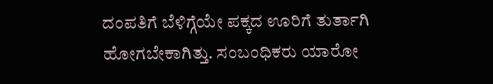ದಂಪತಿಗೆ ಬೆಳಿಗ್ಗೆಯೇ ಪಕ್ಕದ ಊರಿಗೆ ತುರ್ತಾಗಿ ಹೋಗಬೇಕಾಗಿತ್ತು. ಸಂಬಂಧಿಕರು ಯಾರೋ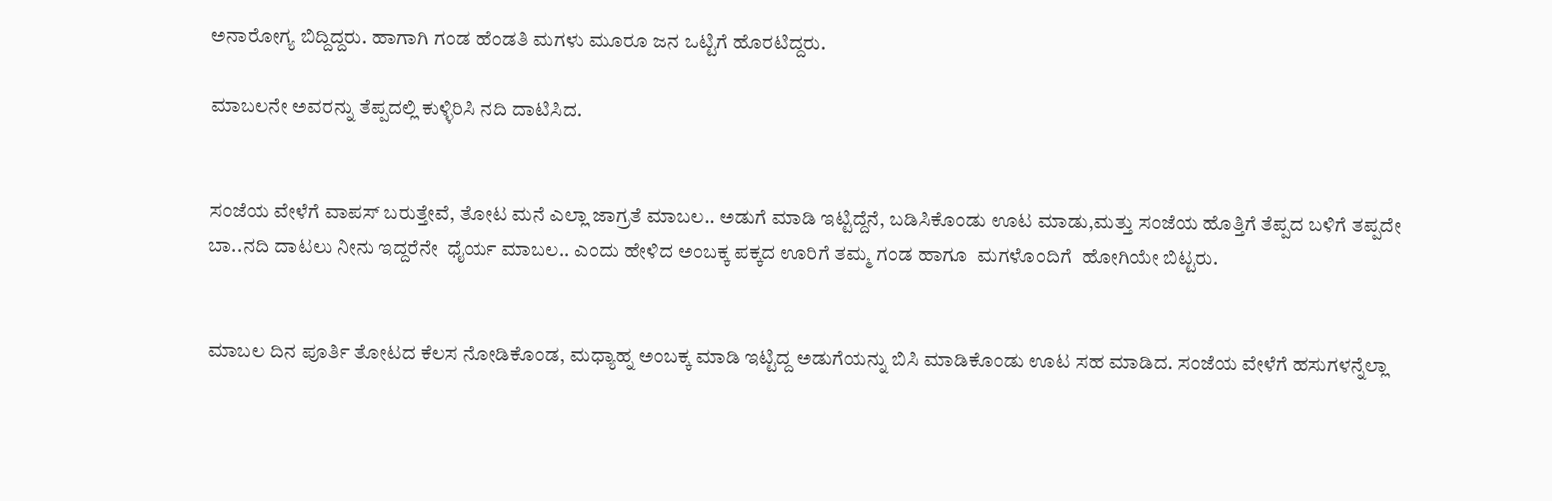ಅನಾರೋಗ್ಯ ಬಿದ್ದಿದ್ದರು. ಹಾಗಾಗಿ ಗಂಡ ಹೆಂಡತಿ ಮಗಳು ಮೂರೂ ಜನ ಒಟ್ಟಿಗೆ ಹೊರಟಿದ್ದರು.

ಮಾಬಲನೇ ಅವರನ್ನು ತೆಪ್ಪದಲ್ಲಿ ಕುಳ್ಳಿರಿಸಿ ನದಿ ದಾಟಿಸಿದ.


ಸಂಜೆಯ ವೇಳೆಗೆ ವಾಪಸ್ ಬರುತ್ತೇವೆ, ತೋಟ ಮನೆ ಎಲ್ಲಾ ಜಾಗ್ರತೆ ಮಾಬಲ.. ಅಡುಗೆ ಮಾಡಿ ಇಟ್ಟಿದ್ದೆನೆ, ಬಡಿಸಿಕೊಂಡು ಊಟ ಮಾಡು,ಮತ್ತು ಸಂಜೆಯ ಹೊತ್ತಿಗೆ ತೆಪ್ಪದ ಬಳಿಗೆ ತಪ್ಪದೇ ಬಾ..ನದಿ ದಾಟಲು ನೀನು ಇದ್ದರೆನೇ  ಧೈರ್ಯ ಮಾಬಲ.. ಎಂದು ಹೇಳಿದ ಅಂಬಕ್ಕ ಪಕ್ಕದ ಊರಿಗೆ ತಮ್ಮ ಗಂಡ ಹಾಗೂ  ಮಗಳೊಂದಿಗೆ  ಹೋಗಿಯೇ ಬಿಟ್ಟರು.


ಮಾಬಲ ದಿನ ಪೂರ್ತಿ ತೋಟದ ಕೆಲಸ ನೋಡಿಕೊಂಡ, ಮಧ್ಯಾಹ್ನ ಅಂಬಕ್ಕ ಮಾಡಿ ಇಟ್ಟಿದ್ದ ಅಡುಗೆಯನ್ನು ಬಿಸಿ ಮಾಡಿಕೊಂಡು ಊಟ ಸಹ ಮಾಡಿದ. ಸಂಜೆಯ ವೇಳೆಗೆ ಹಸುಗಳನ್ನೆಲ್ಲಾ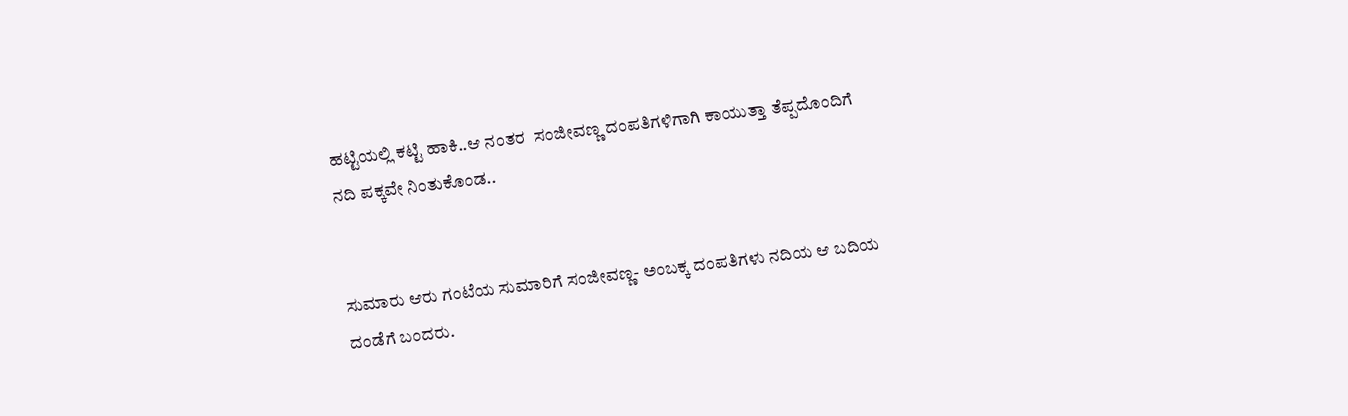ಹಟ್ಟಿಯಲ್ಲಿ ಕಟ್ಟಿ ಹಾಕಿ..ಆ ನಂತರ  ಸಂಜೀವಣ್ಣ ದಂಪತಿಗಳಿಗಾಗಿ ಕಾಯುತ್ತಾ ತೆಪ್ಪದೊಂದಿಗೆ ನದಿ ಪಕ್ಕವೇ ನಿಂತುಕೊಂಡ..


ಸುಮಾರು ಆರು ಗಂಟೆಯ ಸುಮಾರಿಗೆ ಸಂಜೀವಣ್ಣ- ಅಂಬಕ್ಕ ದಂಪತಿಗಳು ನದಿಯ ಆ ಬದಿಯ ದಂಡೆಗೆ ಬಂದರು.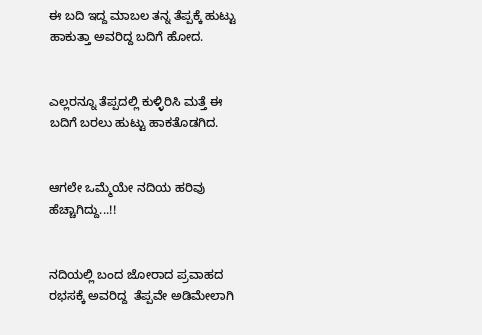ಈ ಬದಿ ಇದ್ದ ಮಾಬಲ ತನ್ನ ತೆಪ್ಪಕ್ಕೆ ಹುಟ್ಟು ಹಾಕುತ್ತಾ ಅವರಿದ್ದ ಬದಿಗೆ ಹೋದ.


ಎಲ್ಲರನ್ನೂ ತೆಪ್ಪದಲ್ಲಿ ಕುಳ್ಳಿರಿಸಿ ಮತ್ತೆ ಈ ಬದಿಗೆ ಬರಲು ಹುಟ್ಟು ಹಾಕತೊಡಗಿದ.


ಆಗಲೇ ಒಮ್ಮೆಯೇ ನದಿಯ ಹರಿವು ಹೆಚ್ಚಾಗಿದ್ದು...!!


ನದಿಯಲ್ಲಿ ಬಂದ ಜೋರಾದ ಪ್ರವಾಹದ ರಭಸಕ್ಕೆ ಅವರಿದ್ದ  ತೆಪ್ಪವೇ ಅಡಿಮೇಲಾಗಿ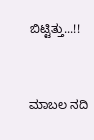ಬಿಟ್ಟಿತ್ತು...!!


ಮಾಬಲ ನದಿ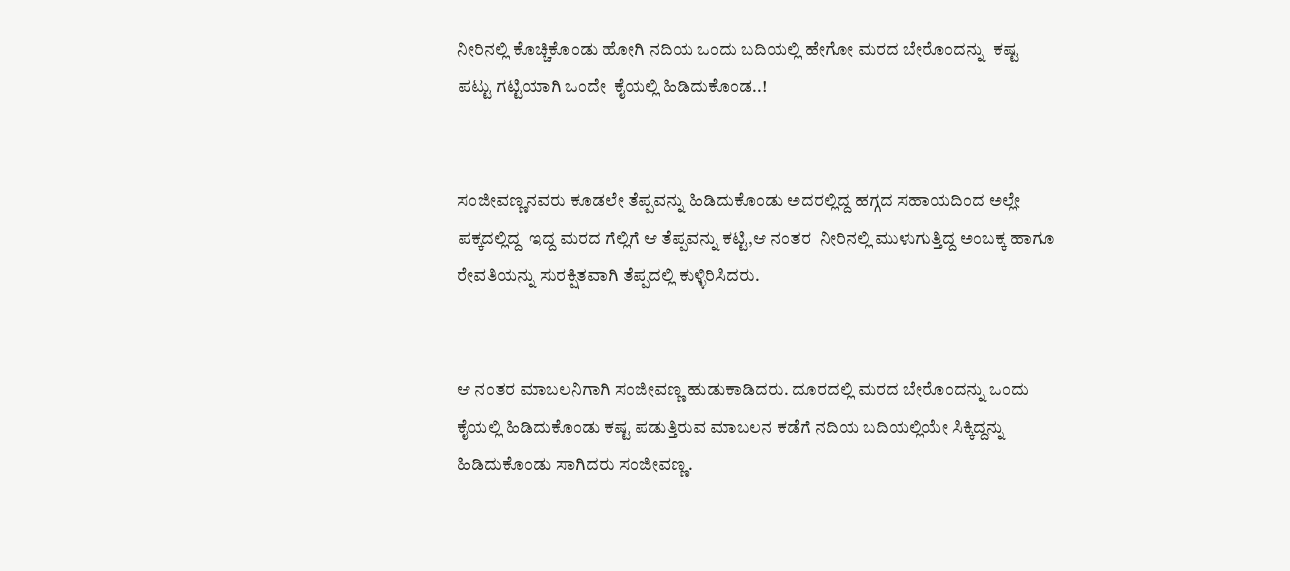ನೀರಿನಲ್ಲಿ ಕೊಚ್ಚಿಕೊಂಡು ಹೋಗಿ ನದಿಯ ಒಂದು ಬದಿಯಲ್ಲಿ ಹೇಗೋ ಮರದ ಬೇರೊಂದನ್ನು  ಕಷ್ಟ ಪಟ್ಟು ಗಟ್ಟಿಯಾಗಿ ಒಂದೇ  ಕೈಯಲ್ಲಿ ಹಿಡಿದುಕೊಂಡ..!


ಸಂಜೀವಣ್ಣನವರು ಕೂಡಲೇ ತೆಪ್ಪವನ್ನು ಹಿಡಿದುಕೊಂಡು ಅದರಲ್ಲಿದ್ದ ಹಗ್ಗದ ಸಹಾಯದಿಂದ ಅಲ್ಲೇ ಪಕ್ಕದಲ್ಲಿದ್ದ  ಇದ್ದ ಮರದ ಗೆಲ್ಲಿಗೆ ಆ ತೆಪ್ಪವನ್ನು ಕಟ್ಟಿ,ಆ ನಂತರ  ನೀರಿನಲ್ಲಿ ಮುಳುಗುತ್ತಿದ್ದ ಅಂಬಕ್ಕ ಹಾಗೂ ರೇವತಿಯನ್ನು ಸುರಕ್ಷಿತವಾಗಿ ತೆಪ್ಪದಲ್ಲಿ ಕುಳ್ಳಿರಿಸಿದರು.


ಆ ನಂತರ ಮಾಬಲನಿಗಾಗಿ ಸಂಜೀವಣ್ಣ ಹುಡುಕಾಡಿದರು. ದೂರದಲ್ಲಿ ಮರದ ಬೇರೊಂದನ್ನು ಒಂದು ಕೈಯಲ್ಲಿ ಹಿಡಿದುಕೊಂಡು ಕಷ್ಟ ಪಡುತ್ತಿರುವ ಮಾಬಲನ ಕಡೆಗೆ ನದಿಯ ಬದಿಯಲ್ಲಿಯೇ ಸಿಕ್ಕಿದ್ದನ್ನು ಹಿಡಿದುಕೊಂಡು ಸಾಗಿದರು ಸಂಜೀವಣ್ಣ.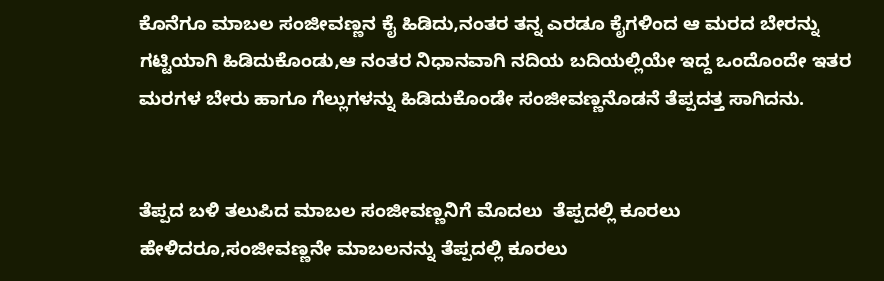ಕೊನೆಗೂ ಮಾಬಲ ಸಂಜೀವಣ್ಣನ ಕೈ ಹಿಡಿದು,ನಂತರ ತನ್ನ ಎರಡೂ ಕೈಗಳಿಂದ ಆ ಮರದ ಬೇರನ್ನು ಗಟ್ಟಿಯಾಗಿ ಹಿಡಿದುಕೊಂಡು,ಆ ನಂತರ ನಿಧಾನವಾಗಿ ನದಿಯ ಬದಿಯಲ್ಲಿಯೇ ಇದ್ದ ಒಂದೊಂದೇ ಇತರ ಮರಗಳ ಬೇರು ಹಾಗೂ ಗೆಲ್ಲುಗಳನ್ನು ಹಿಡಿದುಕೊಂಡೇ ಸಂಜೀವಣ್ಣನೊಡನೆ ತೆಪ್ಪದತ್ತ ಸಾಗಿದನು.


ತೆಪ್ಪದ ಬಳಿ ತಲುಪಿದ ಮಾಬಲ ಸಂಜೀವಣ್ಣನಿಗೆ ಮೊದಲು  ತೆಪ್ಪದಲ್ಲಿ ಕೂರಲು ಹೇಳಿದರೂ,ಸಂಜೀವಣ್ಣನೇ ಮಾಬಲನನ್ನು ತೆಪ್ಪದಲ್ಲಿ ಕೂರಲು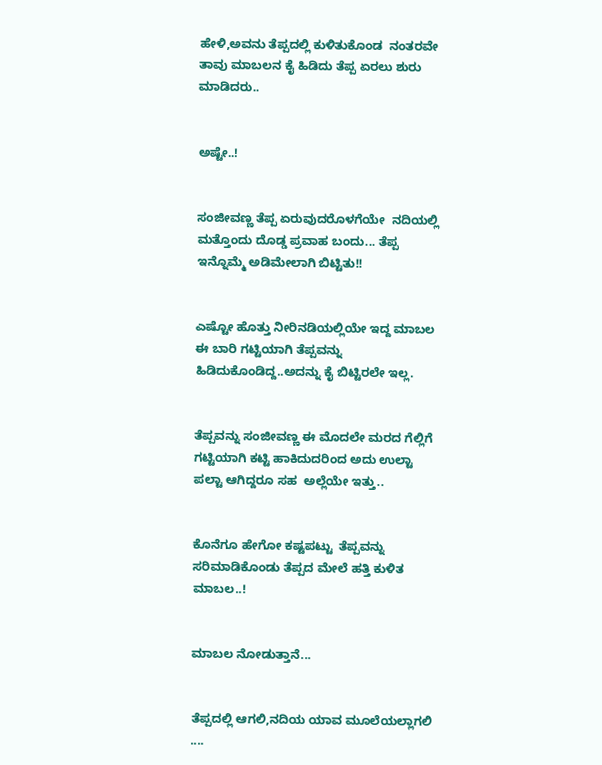ಹೇಳಿ,ಅವನು ತೆಪ್ಪದಲ್ಲಿ ಕುಳಿತುಕೊಂಡ  ನಂತರವೇ ತಾವು ಮಾಬಲನ ಕೈ ಹಿಡಿದು ತೆಪ್ಪ ಏರಲು ಶುರು ಮಾಡಿದರು..


ಅಷ್ಟೇ..!


ಸಂಜೀವಣ್ಣ ತೆಪ್ಪ ಏರುವುದರೊಳಗೆಯೇ  ನದಿಯಲ್ಲಿ ಮತ್ತೊಂದು ದೊಡ್ಡ ಪ್ರವಾಹ ಬಂದು... ತೆಪ್ಪ ಇನ್ನೊಮ್ಮೆ ಅಡಿಮೇಲಾಗಿ ಬಿಟ್ಟಿತು!!


ಎಷ್ಟೋ ಹೊತ್ತು ನೀರಿನಡಿಯಲ್ಲಿಯೇ ಇದ್ದ ಮಾಬಲ ಈ ಬಾರಿ ಗಟ್ಟಿಯಾಗಿ ತೆಪ್ಪವನ್ನು ಹಿಡಿದುಕೊಂಡಿದ್ದ..ಅದನ್ನು ಕೈ ಬಿಟ್ಟಿರಲೇ ಇಲ್ಲ.


ತೆಪ್ಪವನ್ನು ಸಂಜೀವಣ್ಣ ಈ ಮೊದಲೇ ಮರದ ಗೆಲ್ಲಿಗೆ ಗಟ್ಟಿಯಾಗಿ ಕಟ್ಟಿ ಹಾಕಿದುದರಿಂದ ಅದು ಉಲ್ಟಾ ಪಲ್ಟಾ ಆಗಿದ್ದರೂ ಸಹ  ಅಲ್ಲೆಯೇ ಇತ್ತು..


ಕೊನೆಗೂ ಹೇಗೋ ಕಷ್ಟಪಟ್ಟು  ತೆಪ್ಪವನ್ನು ಸರಿಮಾಡಿಕೊಂಡು ತೆಪ್ಪದ ಮೇಲೆ ಹತ್ತಿ ಕುಳಿತ  ಮಾಬಲ..!


ಮಾಬಲ ನೋಡುತ್ತಾನೆ...


ತೆಪ್ಪದಲ್ಲಿ ಆಗಲಿ,ನದಿಯ ಯಾವ ಮೂಲೆಯಲ್ಲಾಗಲಿ ....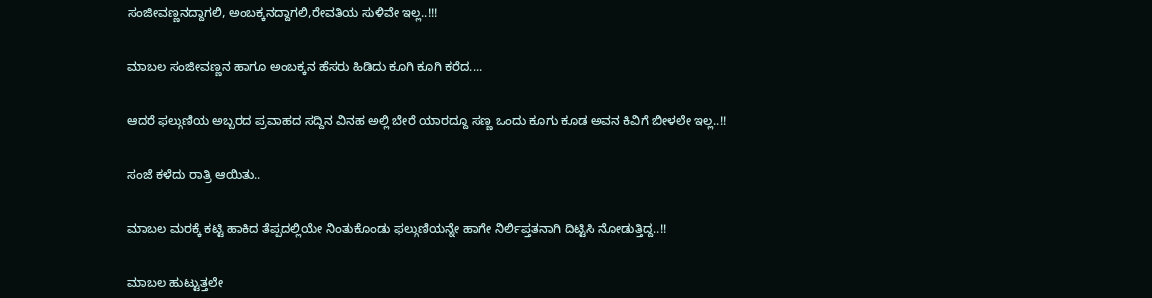ಸಂಜೀವಣ್ಣನದ್ದಾಗಲಿ, ಅಂಬಕ್ಕನದ್ದಾಗಲಿ,ರೇವತಿಯ ಸುಳಿವೇ ಇಲ್ಲ..!!!


ಮಾಬಲ ಸಂಜೀವಣ್ಣನ ಹಾಗೂ ಅಂಬಕ್ಕನ ಹೆಸರು ಹಿಡಿದು ಕೂಗಿ ಕೂಗಿ ಕರೆದ....


ಆದರೆ ಫಲ್ಗುಣಿಯ ಅಬ್ಬರದ ಪ್ರವಾಹದ ಸದ್ದಿನ ವಿನಹ ಅಲ್ಲಿ ಬೇರೆ ಯಾರದ್ದೂ ಸಣ್ಣ ಒಂದು ಕೂಗು ಕೂಡ ಅವನ ಕಿವಿಗೆ ಬೀಳಲೇ ಇಲ್ಲ..!!


ಸಂಜೆ ಕಳೆದು ರಾತ್ರಿ ಆಯಿತು..


ಮಾಬಲ ಮರಕ್ಕೆ ಕಟ್ಟಿ ಹಾಕಿದ ತೆಪ್ಪದಲ್ಲಿಯೇ ನಿಂತುಕೊಂಡು ಫಲ್ಗುಣಿಯನ್ನೇ ಹಾಗೇ ನಿರ್ಲಿಪ್ತತನಾಗಿ ದಿಟ್ಟಿಸಿ ನೋಡುತ್ತಿದ್ದ..!!


ಮಾಬಲ ಹುಟ್ಟುತ್ತಲೇ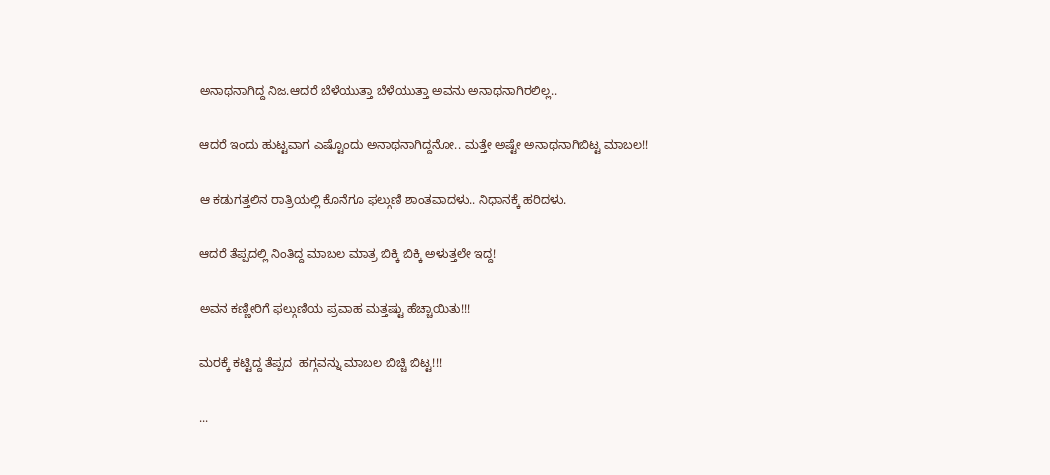ಅನಾಥನಾಗಿದ್ದ ನಿಜ.ಆದರೆ ಬೆಳೆಯುತ್ತಾ ಬೆಳೆಯುತ್ತಾ ಅವನು ಅನಾಥನಾಗಿರಲಿಲ್ಲ..


ಆದರೆ ಇಂದು ಹುಟ್ಟವಾಗ ಎಷ್ಟೊಂದು ಅನಾಥನಾಗಿದ್ದನೋ.. ಮತ್ತೇ ಅಷ್ಟೇ ಅನಾಥನಾಗಿಬಿಟ್ಟ ಮಾಬಲ!!


ಆ ಕಡುಗತ್ತಲಿನ ರಾತ್ರಿಯಲ್ಲಿ ಕೊನೆಗೂ ಫಲ್ಗುಣಿ ಶಾಂತವಾದಳು.. ನಿಧಾನಕ್ಕೆ ಹರಿದಳು.


ಆದರೆ ತೆಪ್ಪದಲ್ಲಿ ನಿಂತಿದ್ದ ಮಾಬಲ ಮಾತ್ರ ಬಿಕ್ಕಿ ಬಿಕ್ಕಿ ಅಳುತ್ತಲೇ ಇದ್ದ!


ಅವನ ಕಣ್ಣೀರಿಗೆ ಫಲ್ಗುಣಿಯ ಪ್ರವಾಹ ಮತ್ತಷ್ಟು ಹೆಚ್ಚಾಯಿತು!!!


ಮರಕ್ಕೆ ಕಟ್ಟಿದ್ದ ತೆಪ್ಪದ  ಹಗ್ಗವನ್ನು ಮಾಬಲ ಬಿಚ್ಚಿ ಬಿಟ್ಟ!!!


...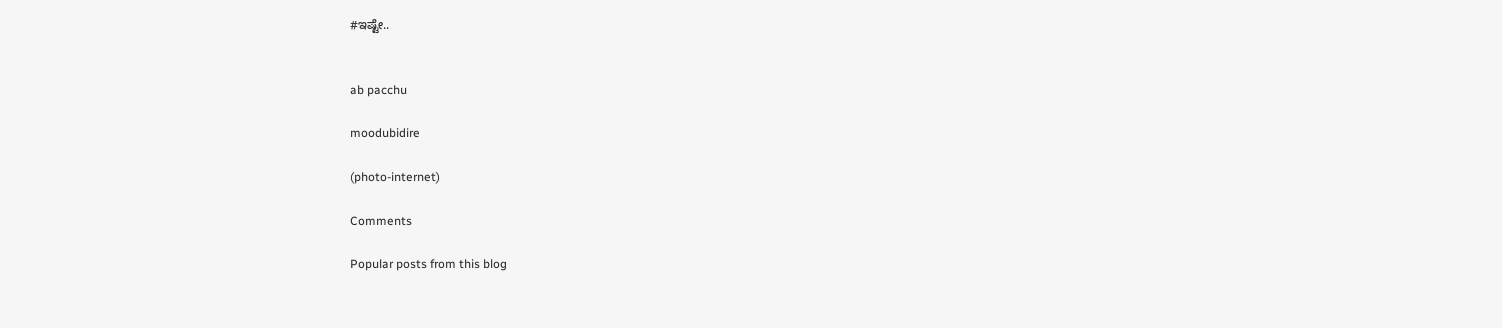#ಇಷ್ಟೇ..


ab pacchu

moodubidire

(photo-internet)

Comments

Popular posts from this blog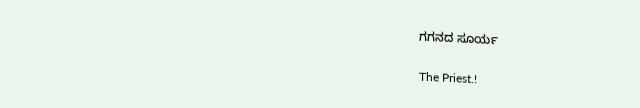ಗಗನದ ಸೂರ್ಯ

The Priest.!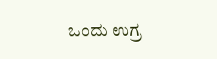ಒಂದು ಉಗ್ರ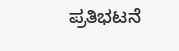ಪ್ರತಿಭಟನೆ